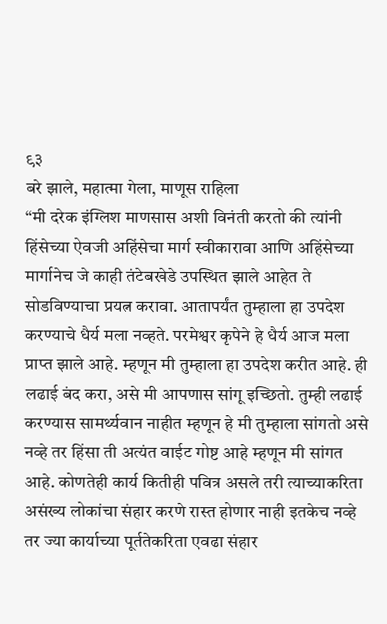९३
बरे झाले, महात्मा गेला, माणूस राहिला
“मी दरेक इंग्लिश माणसास अशी विनंती करतो की त्यांनी हिंसेच्या ऐवजी अहिंसेचा मार्ग स्वीकारावा आणि अहिंसेच्या मार्गानेच जे काही तंटेबखेडे उपस्थित झाले आहेत ते सोडविण्याचा प्रयत्न करावा. आतापर्यंत तुम्हाला हा उपदेश करण्याचे धैर्य मला नव्हते. परमेश्वर कृपेने हे धैर्य आज मला प्राप्त झाले आहे. म्हणून मी तुम्हाला हा उपदेश करीत आहे. ही लढाई बंद करा, असे मी आपणास सांगू इच्छितो. तुम्ही लढाई करण्यास सामर्थ्यवान नाहीत म्हणून हे मी तुम्हाला सांगतो असे नव्हे तर हिंसा ती अत्यंत वाईट गोष्ट आहे म्हणून मी सांगत आहे. कोणतेही कार्य कितीही पवित्र असले तरी त्याच्याकरिता असंख्य लोकांचा संहार करणे रास्त होणार नाही इतकेच नव्हे तर ज्या कार्याच्या पूर्ततेकरिता एवढा संहार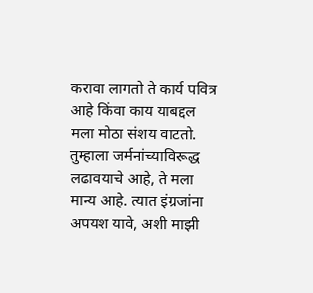करावा लागतो ते कार्य पवित्र आहे किंवा काय याबद्दल मला मोठा संशय वाटतो. तुम्हाला जर्मनांच्याविरूद्ध लढावयाचे आहे, ते मला मान्य आहे. त्यात इंग्रजांना अपयश यावे, अशी माझी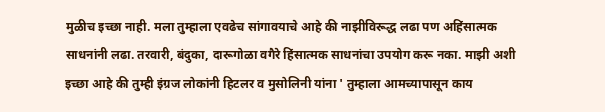मुळीच इच्छा नाही. मला तुम्हाला एवढेच सांगावयाचे आहे की नाझीविरूद्ध लढा पण अहिंसात्मक साधनांनी लढा. तरवारी, बंदुका, दारूगोळा वगैरे हिंसात्मक साधनांचा उपयोग करू नका. माझी अशी इच्छा आहे की तुम्ही इंग्रज लोकांनी हिटलर व मुसोलिनी यांना ' तुम्हाला आमच्यापासून काय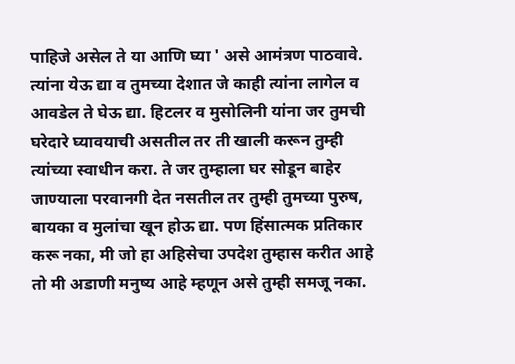पाहिजे असेल ते या आणि घ्या ' असे आमंत्रण पाठवावे. त्यांना येऊ द्या व तुमच्या देशात जे काही त्यांना लागेल व आवडेल ते घेऊ द्या. हिटलर व मुसोलिनी यांना जर तुमची घरेदारे घ्यावयाची असतील तर ती खाली करून तुम्ही त्यांच्या स्वाधीन करा. ते जर तुम्हाला घर सोडून बाहेर जाण्याला परवानगी देत नसतील तर तुम्ही तुमच्या पुरुष, बायका व मुलांचा खून होऊ द्या. पण हिंसात्मक प्रतिकार करू नका, मी जो हा अहिसेचा उपदेश तुम्हास करीत आहे तो मी अडाणी मनुष्य आहे म्हणून असे तुम्ही समजू नका.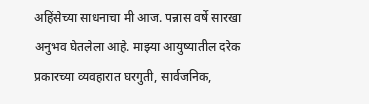अहिंसेच्या साधनाचा मी आज. पन्नास वर्षे सारखा अनुभव घेतलेला आहे. माझ्या आयुष्यातील दरेक प्रकारच्या व्यवहारात घरगुती, सार्वजनिक,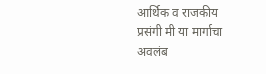आर्थिक व राजकीय प्रसंगी मी या मार्गाचा अवलंब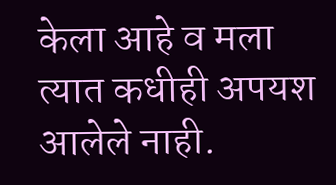केला आहे व मला त्यात कधीही अपयश आलेले नाही.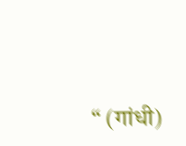“ (गांधी)